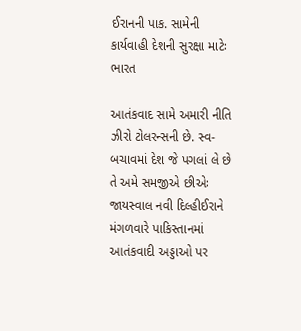ઈરાનની પાક. સામેની કાર્યવાહી દેશની સુરક્ષા માટેઃ ભારત

આતંકવાદ સામે અમારી નીતિ ઝીરો ટોલરન્સની છે. સ્વ-બચાવમાં દેશ જે પગલાં લે છે તે અમે સમજીએ છીએઃ જાયસ્વાલ નવી દિલ્હીઈરાને મંગળવારે પાકિસ્તાનમાં આતંકવાદી અડ્ડાઓ પર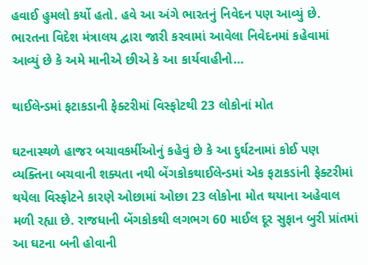હવાઈ હુમલો કર્યો હતો. હવે આ અંગે ભારતનું નિવેદન પણ આવ્યું છે. ભારતના વિદેશ મંત્રાલય દ્વારા જારી કરવામાં આવેલા નિવેદનમાં કહેવામાં આવ્યું છે કે અમે માનીએ છીએ કે આ કાર્યવાહીનો…

થાઈલેન્ડમાં ફટાકડાની ફેક્ટરીમાં વિસ્ફોટથી 23 લોકોનાં મોત

ઘટનાસ્થળે હાજર બચાવકર્મીઓનું કહેવું છે કે આ દુર્ઘટનામાં કોઈ પણ વ્યક્તિના બચવાની શક્યતા નથી બેંગકોકથાઈલેન્ડમાં એક ફટાકડાંની ફેક્ટરીમાં થયેલા વિસ્ફોટને કારણે ઓછામાં ઓછા 23 લોકોના મોત થયાના અહેવાલ મળી રહ્યા છે. રાજધાની બેંગકોકથી લગભગ 60 માઈલ દૂર સુફાન બુરી પ્રાંતમાં આ ઘટના બની હોવાની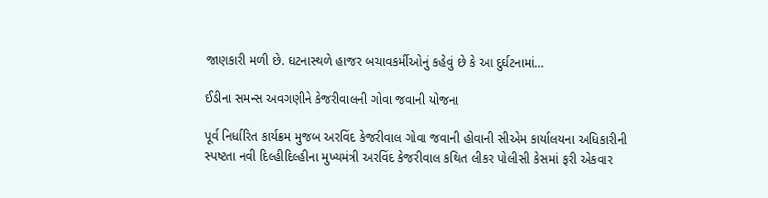જાણકારી મળી છે. ઘટનાસ્થળે હાજર બચાવકર્મીઓનું કહેવું છે કે આ દુર્ઘટનામાં…

ઈડીના સમન્સ અવગણીને કેજરીવાલની ગોવા જવાની યોજના

પૂર્વ નિર્ધારિત કાર્યક્રમ મુજબ અરવિંદ કેજરીવાલ ગોવા જવાની હોવાની સીએમ કાર્યાલયના અધિકારીની સ્પષ્ટતા નવી દિલ્હીદિલ્હીના મુખ્યમંત્રી અરવિંદ કેજરીવાલ કથિત લીકર પોલીસી કેસમાં ફરી એકવાર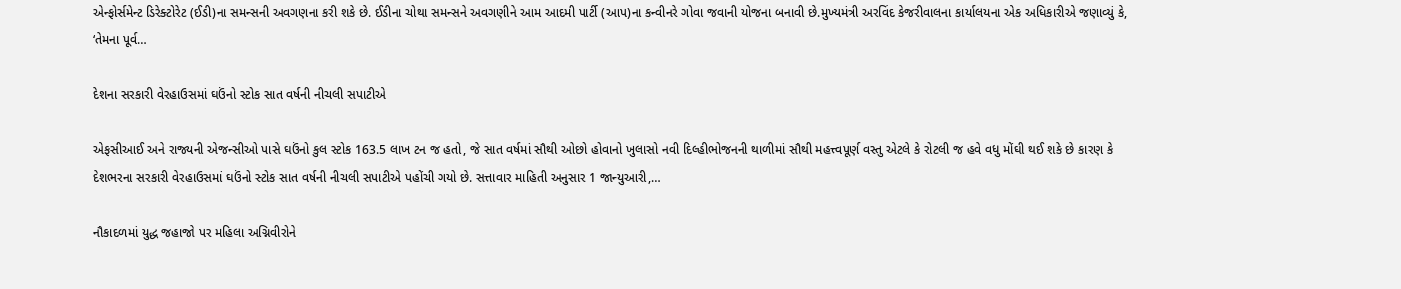એન્ફોર્સમેન્ટ ડિરેક્ટોરેટ (ઈડી)ના સમન્સની અવગણના કરી શકે છે. ઈડીના ચોથા સમન્સને અવગણીને આમ આદમી પાર્ટી (આપ)ના કન્વીનરે ગોવા જવાની યોજના બનાવી છે.મુખ્યમંત્રી અરવિંદ કેજરીવાલના કાર્યાલયના એક અધિકારીએ જણાવ્યું કે, ‘તેમના પૂર્વ…

દેશના સરકારી વેરહાઉસમાં ઘઉંનો સ્ટોક સાત વર્ષની નીચલી સપાટીએ

એફસીઆઈ અને રાજ્યની એજન્સીઓ પાસે ઘઉંનો કુલ સ્ટોક 163.5 લાખ ટન જ હતો, જે સાત વર્ષમાં સૌથી ઓછો હોવાનો ખુલાસો નવી દિલ્હીભોજનની થાળીમાં સૌથી મહત્ત્વપૂર્ણ વસ્તુ એટલે કે રોટલી જ હવે વધુ મોંઘી થઈ શકે છે કારણ કે દેશભરના સરકારી વેરહાઉસમાં ઘઉંનો સ્ટોક સાત વર્ષની નીચલી સપાટીએ પહોંચી ગયો છે. સત્તાવાર માહિતી અનુસાર 1 જાન્યુઆરી,…

નૌકાદળમાં યુદ્ધ જહાજો પર મહિલા અગ્નિવીરોને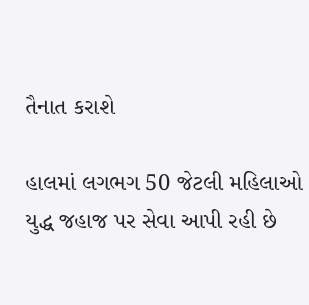તૈનાત કરાશે

હાલમાં લગભગ 50 જેટલી મહિલાઓ યુદ્ધ જહાજ પર સેવા આપી રહી છે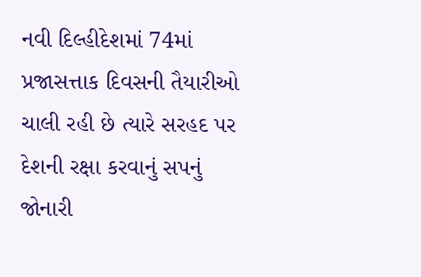નવી દિલ્હીદેશમાં 74માં પ્રજાસત્તાક દિવસની તૈયારીઓ ચાલી રહી છે ત્યારે સરહદ પર દેશની રક્ષા કરવાનું સપનું જોનારી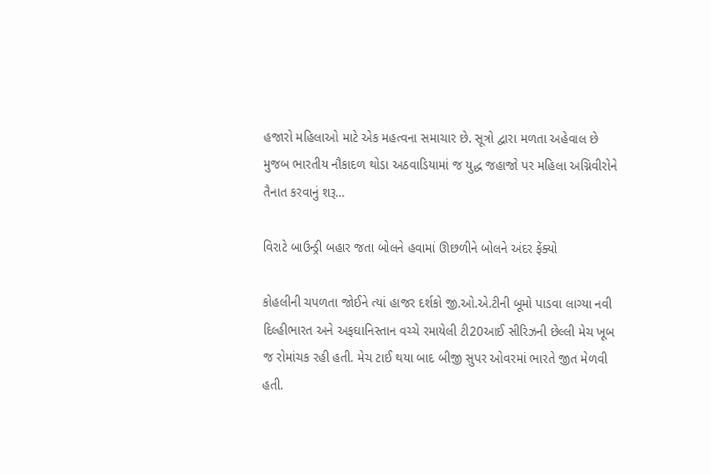હજારો મહિલાઓ માટે એક મહત્વના સમાચાર છે. સૂત્રો દ્વારા મળતા અહેવાલ છે મુજબ ભારતીય નૌકાદળ થોડા અઠવાડિયામાં જ યુદ્ધ જહાજો પર મહિલા અગ્નિવીરોને તૈનાત કરવાનું શરૂ…

વિરાટે બાઉન્ડ્રી બહાર જતા બોલને હવામાં ઊછળીને બોલને અંદર ફેંક્યો

કોહલીની ચપળતા જોઈને ત્યાં હાજર દર્શકો જી.ઓ.એ.ટીની બૂમો પાડવા લાગ્યા નવી દિલ્હીભારત અને અફઘાનિસ્તાન વચ્ચે રમાયેલી ટી20આઈ સીરિઝની છેલ્લી મેચ ખૂબ જ રોમાંચક રહી હતી. મેચ ટાઈ થયા બાદ બીજી સુપર ઓવરમાં ભારતે જીત મેળવી હતી.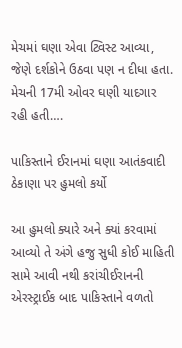મેચમાં ઘણા એવા ટ્વિસ્ટ આવ્યા, જેણે દર્શકોને ઉઠવા પણ ન દીધા હતા. મેચની 17મી ઓવર ઘણી યાદગાર રહી હતી….

પાકિસ્તાને ઈરાનમાં ઘણા આતંકવાદી ઠેકાણા પર હુમલો કર્યો

આ હુમલો ક્યારે અને ક્યાં કરવામાં આવ્યો તે અંગે હજુ સુધી કોઈ માહિતી સામે આવી નથી કરાંચીઈરાનની એરસ્ટ્રાઈક બાદ પાકિસ્તાને વળતો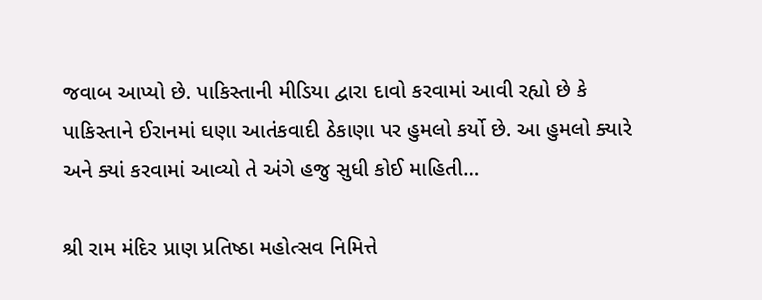જવાબ આપ્યો છે. પાકિસ્તાની મીડિયા દ્વારા દાવો કરવામાં આવી રહ્યો છે કે પાકિસ્તાને ઈરાનમાં ઘણા આતંકવાદી ઠેકાણા પર હુમલો કર્યો છે. આ હુમલો ક્યારે અને ક્યાં કરવામાં આવ્યો તે અંગે હજુ સુધી કોઈ માહિતી…

શ્રી રામ મંદિર પ્રાણ પ્રતિષ્ઠા મહોત્સવ નિમિત્તે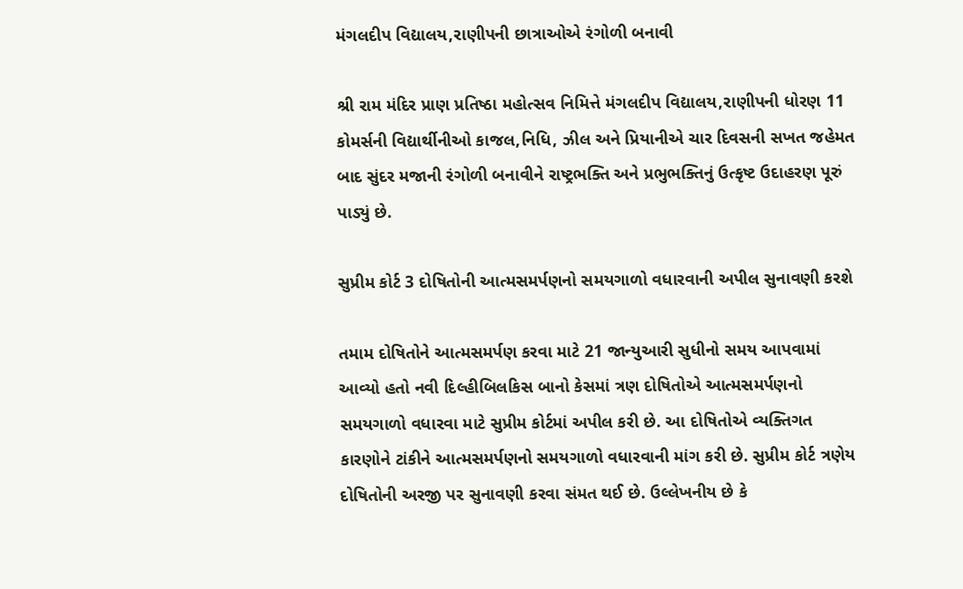મંગલદીપ વિદ્યાલય,રાણીપની છાત્રાઓએ રંગોળી બનાવી

શ્રી રામ મંદિર પ્રાણ પ્રતિષ્ઠા મહોત્સવ નિમિત્તે મંગલદીપ વિદ્યાલય,રાણીપની ધોરણ 11 કોમર્સની વિદ્યાર્થીનીઓ કાજલ,નિધિ, ઝીલ અને પ્રિયાનીએ ચાર દિવસની સખત જહેમત બાદ સુંદર મજાની રંગોળી બનાવીને રાષ્ટ્રભક્તિ અને પ્રભુભક્તિનું ઉત્કૃષ્ટ ઉદાહરણ પૂરું પાડ્યું છે.

સુપ્રીમ કોર્ટ 3 દોષિતોની આત્મસમર્પણનો સમયગાળો વધારવાની અપીલ સુનાવણી કરશે

તમામ દોષિતોને આત્મસમર્પણ કરવા માટે 21 જાન્યુઆરી સુધીનો સમય આપવામાં આવ્યો હતો નવી દિલ્હીબિલકિસ બાનો કેસમાં ત્રણ દોષિતોએ આત્મસમર્પણનો સમયગાળો વધારવા માટે સુપ્રીમ કોર્ટમાં અપીલ કરી છે. આ દોષિતોએ વ્યક્તિગત કારણોને ટાંકીને આત્મસમર્પણનો સમયગાળો વધારવાની માંગ કરી છે. સુપ્રીમ કોર્ટ ત્રણેય દોષિતોની અરજી પર સુનાવણી કરવા સંમત થઈ છે. ઉલ્લેખનીય છે કે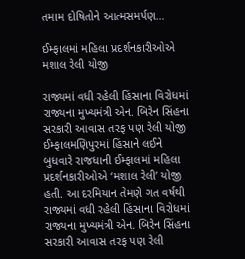તમામ દોષિતોને આત્મસમર્પણ…

ઈમ્ફાલમાં મહિલા પ્રદર્શનકારીઓએ મશાલ રેલી યોજી

રાજ્યમાં વધી રહેલી હિંસાના વિરોધમાં રાજ્યના મુખ્યમંત્રી એન. બિરેન સિંહના સરકારી આવાસ તરફ પણ રેલી યોજી ઈમ્ફાલમણિપુરમાં હિંસાને લઈને બુધવારે રાજધાની ઈમ્ફાલમાં મહિલા પ્રદર્શનકારીઓએ ‘મશાલ રેલી’ યોજી હતી. આ દરમિયાન તેમણે ગત વર્ષથી રાજ્યમાં વધી રહેલી હિંસાના વિરોધમાં રાજ્યના મુખ્યમંત્રી એન. બિરેન સિંહના સરકારી આવાસ તરફ પણ રેલી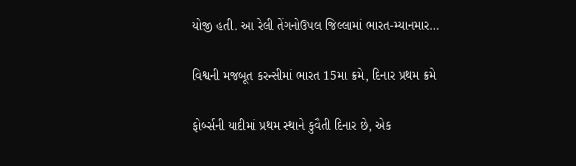યોજી હતી. આ રેલી તેંગનોઉપલ જિલ્લામાં ભારત-મ્યાનમાર…

વિશ્વની મજબૂત કરન્સીમાં ભારત 15મા ક્રમે, દિનાર પ્રથમ ક્રમે

ફોર્બ્સની યાદીમાં પ્રથમ સ્થાને કુવૈતી દિનાર છે, એક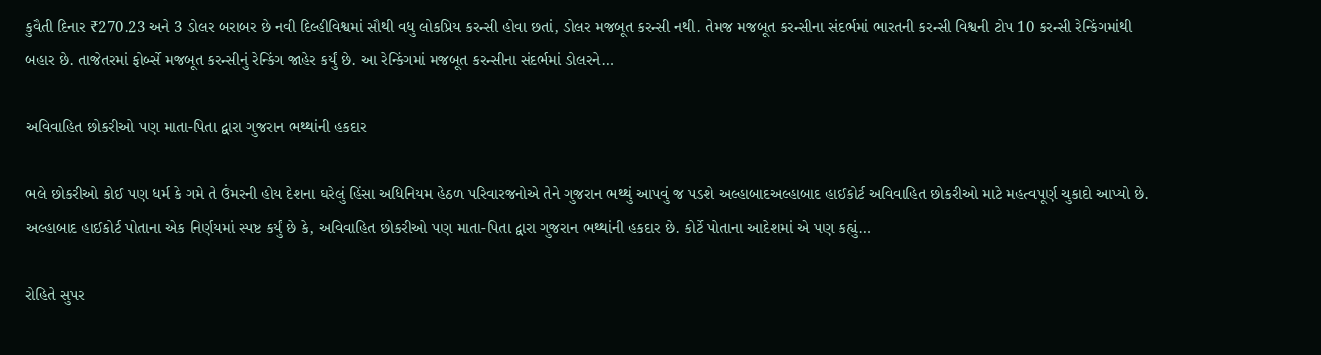કુવૈતી દિનાર ₹270.23 અને 3 ડોલર બરાબર છે નવી દિલ્હીવિશ્વમાં સૌથી વધુ લોકપ્રિય કરન્સી હોવા છતાં, ડોલર મજબૂત કરન્સી નથી. તેમજ મજબૂત કરન્સીના સંદર્ભમાં ભારતની કરન્સી વિશ્વની ટોપ 10 કરન્સી રેન્કિંગમાંથી બહાર છે. તાજેતરમાં ફોર્બ્સે મજબૂત કરન્સીનું રેન્કિંગ જાહેર કર્યું છે. આ રેન્કિંગમાં મજબૂત કરન્સીના સંદર્ભમાં ડોલરને…

અવિવાહિત છોકરીઓ પણ માતા-પિતા દ્વારા ગુજરાન ભથ્થાંની હકદાર

ભલે છોકરીઓ કોઈ પણ ધર્મ કે ગમે તે ઉંમરની હોય દેશના ઘરેલું હિંસા અધિનિયમ હેઠળ પરિવારજનોએ તેને ગુજરાન ભથ્થું આપવું જ પડશે અલ્હાબાદઅલ્હાબાદ હાઈકોર્ટ અવિવાહિત છોકરીઓ માટે મહત્વપૂર્ણ ચુકાદો આપ્યો છે. અલ્હાબાદ હાઈકોર્ટ પોતાના એક નિર્ણયમાં સ્પષ્ટ કર્યું છે કે, અવિવાહિત છોકરીઓ પણ માતા-પિતા દ્વારા ગુજરાન ભથ્થાંની હકદાર છે. કોર્ટે પોતાના આદેશમાં એ પણ કહ્યું…

રોહિતે સુપર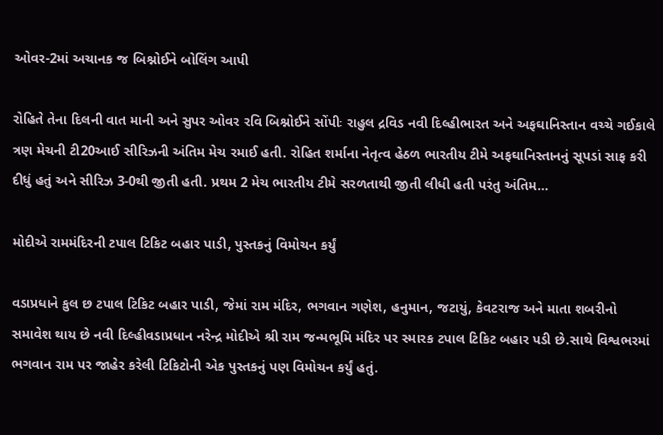ઓવર-2માં અચાનક જ બિશ્નોઈને બોલિંગ આપી

રોહિતે તેના દિલની વાત માની અને સુપર ઓવર રવિ બિશ્નોઈને સોંપીઃ રાહુલ દ્રવિડ નવી દિલ્હીભારત અને અફઘાનિસ્તાન વચ્ચે ગઈકાલે ત્રણ મેચની ટી20આઈ સીરિઝની અંતિમ મેચ રમાઈ હતી. રોહિત શર્માના નેતૃત્વ હેઠળ ભારતીય ટીમે અફઘાનિસ્તાનનું સૂપડાં સાફ કરી દીધું હતું અને સીરિઝ 3-0થી જીતી હતી. પ્રથમ 2 મેચ ભારતીય ટીમે સરળતાથી જીતી લીધી હતી પરંતુ અંતિમ…

મોદીએ રામમંદિરની ટપાલ ટિકિટ બહાર પાડી, પુસ્તકનું વિમોચન કર્યું

વડાપ્રધાને કુલ છ ટપાલ ટિકિટ બહાર પાડી, જેમાં રામ મંદિર, ભગવાન ગણેશ, હનુમાન, જટાયું, કેવટરાજ અને માતા શબરીનો સમાવેશ થાય છે નવી દિલ્હીવડાપ્રધાન નરેન્દ્ર મોદીએ શ્રી રામ જન્મભૂમિ મંદિર પર સ્મારક ટપાલ ટિકિટ બહાર પડી છે.સાથે વિશ્વભરમાં ભગવાન રામ પર જાહેર કરેલી ટિકિટોની એક પુસ્તકનું પણ વિમોચન કર્યું હતું.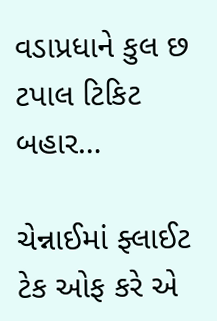વડાપ્રધાને કુલ છ ટપાલ ટિકિટ બહાર…

ચેન્નાઈમાં ફ્લાઈટ ટેક ઓફ કરે એ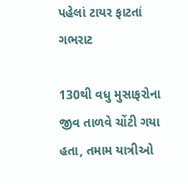પહેલાં ટાયર ફાટતાં ગભરાટ

130થી વધુ મુસાફરોના જીવ તાળવે ચોંટી ગયા હતા, તમામ યાત્રીઓ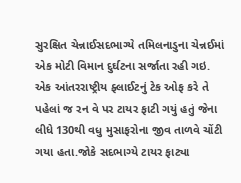સુરક્ષિત ચેન્નાઈસદભાગ્યે તમિલનાડુના ચેન્નઈમાં એક મોટી વિમાન દુર્ઘટના સર્જાતા રહી ગઇ. એક આંતરરાષ્ટ્રીય ફ્લાઈટનું ટેક ઓફ કરે તે પહેલાં જ રન વે પર ટાયર ફાટી ગયું હતું જેના લીધે 130થી વધુ મુસાફરોના જીવ તાળવે ચોંટી ગયા હતા.જોકે સદભાગ્યે ટાયર ફાટ્યા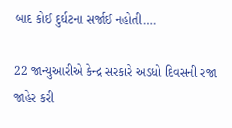બાદ કોઈ દુર્ઘટના સર્જાઈ નહોતી….

22 જાન્યુઆરીએ કેન્દ્ર સરકારે અડધો દિવસની રજા જાહેર કરી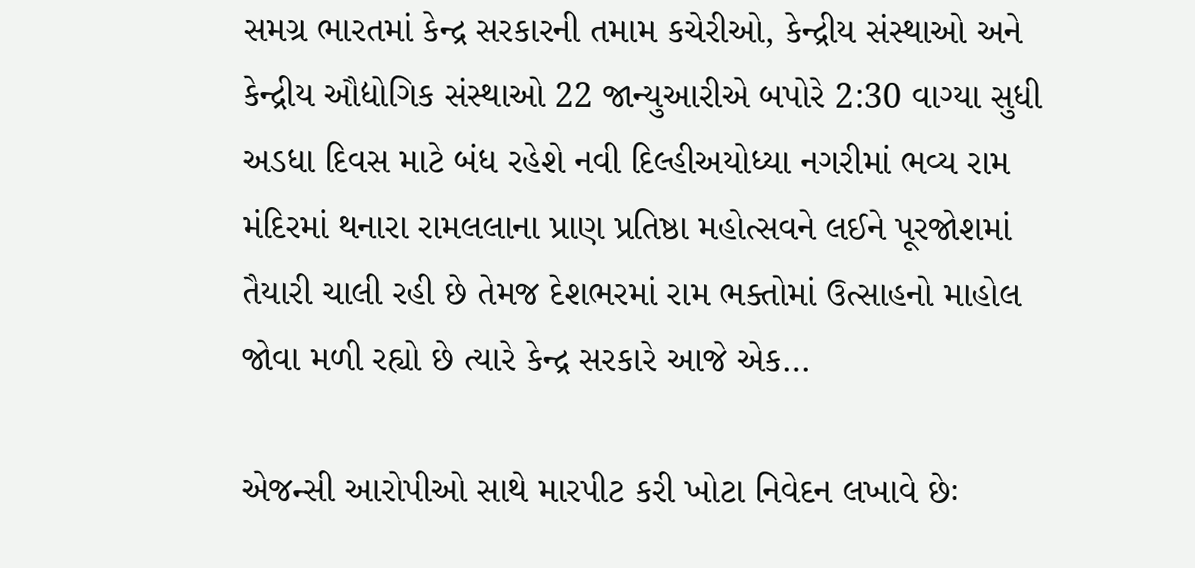સમગ્ર ભારતમાં કેન્દ્ર સરકારની તમામ કચેરીઓ, કેન્દ્રીય સંસ્થાઓ અને કેન્દ્રીય ઔદ્યોગિક સંસ્થાઓ 22 જાન્યુઆરીએ બપોરે 2:30 વાગ્યા સુધી અડધા દિવસ માટે બંધ રહેશે નવી દિલ્હીઅયોધ્યા નગરીમાં ભવ્ય રામ મંદિરમાં થનારા રામલલાના પ્રાણ પ્રતિષ્ઠા મહોત્સવને લઈને પૂરજોશમાં તૈયારી ચાલી રહી છે તેમજ દેશભરમાં રામ ભક્તોમાં ઉત્સાહનો માહોલ જોવા મળી રહ્યો છે ત્યારે કેન્દ્ર સરકારે આજે એક…

એજન્સી આરોપીઓ સાથે મારપીટ કરી ખોટા નિવેદન લખાવે છેઃ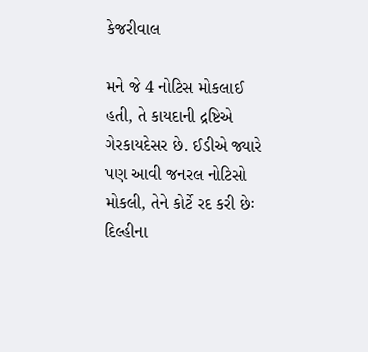કેજરીવાલ

મને જે 4 નોટિસ મોકલાઈ હતી, તે કાયદાની દ્રષ્ટિએ ગેરકાયદેસર છે. ઈડીએ જ્યારે પણ આવી જનરલ નોટિસો મોકલી, તેને કોર્ટે રદ કરી છેઃ દિલ્હીના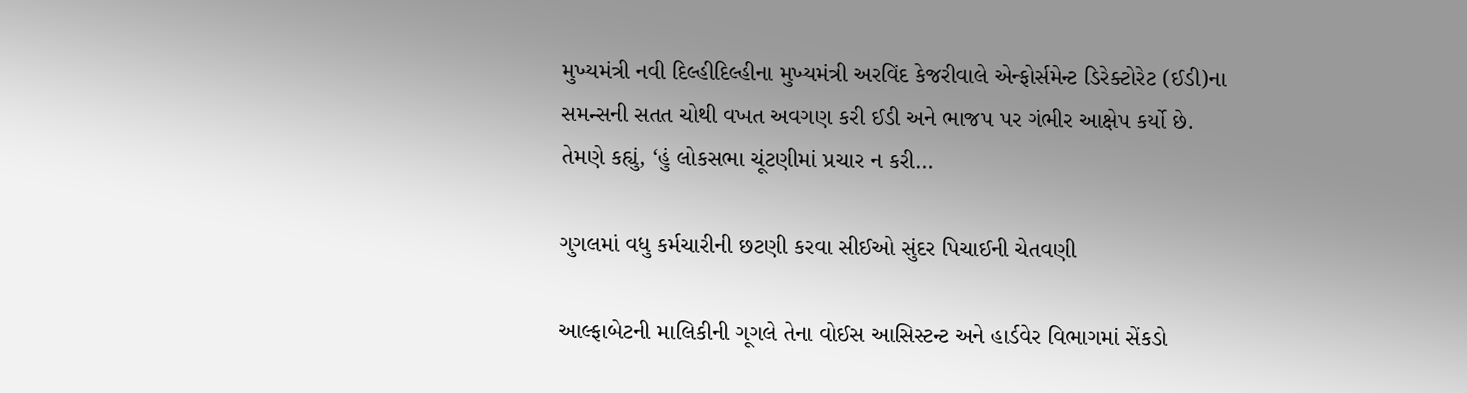મુખ્યમંત્રી નવી દિલ્હીદિલ્હીના મુખ્યમંત્રી અરવિંદ કેજરીવાલે એન્ફોર્સમેન્ટ ડિરેક્ટોરેટ (ઈડી)ના સમન્સની સતત ચોથી વખત અવગણ કરી ઈડી અને ભાજપ પર ગંભીર આક્ષેપ કર્યો છે. તેમણે કહ્યું, ‘હું લોકસભા ચૂંટણીમાં પ્રચાર ન કરી…

ગુગલમાં વધુ કર્મચારીની છટણી કરવા સીઈઓ સુંદર પિચાઈની ચેતવણી

આલ્ફાબેટની માલિકીની ગૂગલે તેના વોઈસ આસિસ્ટન્ટ અને હાર્ડવેર વિભાગમાં સેંકડો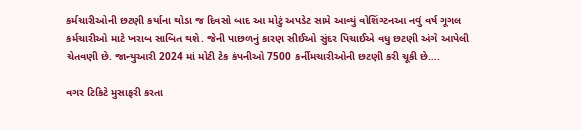કર્મચારીઓની છટણી કર્યાના થોડા જ દિવસો બાદ આ મોટું અપડેટ સામે આવ્યું વોશિંગ્ટનઆ નવું વર્ષ ગૂગલ કર્મચારીઓ માટે ખરાબ સાબિત થશે. જેની પાછળનું કારણ સીઈઓ સુંદર પિચાઈએ વધુ છટણી અંગે આપેલી ચેતવણી છે. જાન્યુઆરી 2024 માં મોટી ટેક કંપનીઓ 7500 કર્નીમચારીઓની છટણી કરી ચૂકી છે….

વગર ટિકિટે મુસાફરી કરતા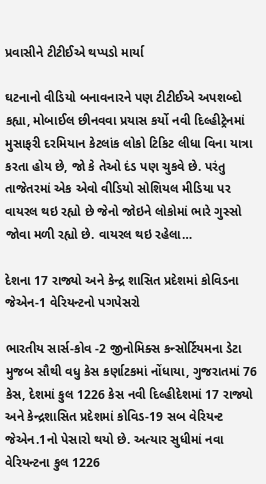પ્રવાસીને ટીટીઈએ થપ્પડો માર્યા

ઘટનાનો વીડિયો બનાવનારને પણ ટીટીઈએ અપશબ્દો કહ્યા, મોબાઈલ છીનવવા પ્રયાસ કર્યો નવી દિલ્હીટ્રેનમાં મુસાફરી દરમિયાન કેટલાંક લોકો ટિકિટ લીધા વિના યાત્રા કરતા હોય છે, જો કે તેઓ દંડ પણ ચુકવે છે. પરંતુ તાજેતરમાં એક એવો વીડિયો સોશિયલ મીડિયા પર વાયરલ થઇ રહ્યો છે જેનો જોઇને લોકોમાં ભારે ગુસ્સો જોવા મળી રહ્યો છે. વાયરલ થઇ રહેલા…

દેશના 17 રાજ્યો અને કેન્દ્ર શાસિત પ્રદેશમાં કોવિડના જેએન-1 વેરિયન્ટનો પગપેસરો

ભારતીય સાર્સ-કોવ -2 જીનોમિક્સ કન્સોર્ટિયમના ડેટા મુજબ સૌથી વધુ કેસ કર્ણાટકમાં નોંધાયા, ગુજરાતમાં 76 કેસ, દેશમાં કુલ 1226 કેસ નવી દિલ્હીદેશમાં 17 રાજ્યો અને કેન્દ્રશાસિત પ્રદેશમાં કોવિડ-19 સબ વેરિયન્ટ જેએન.1નો પેસારો થયો છે. અત્યાર સુધીમાં નવા વેરિયન્ટના કુલ 1226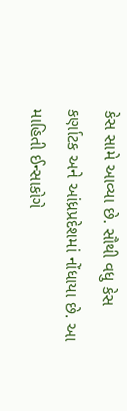કેસ સામે આવ્યા છે. સૌથી વધુ કેસ કર્ણાટક અને આંધ્રપ્રદેશમાં નોંધાયા છે. આ માહિતી ઈન્સાકોગે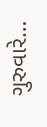ગુરુવારે…